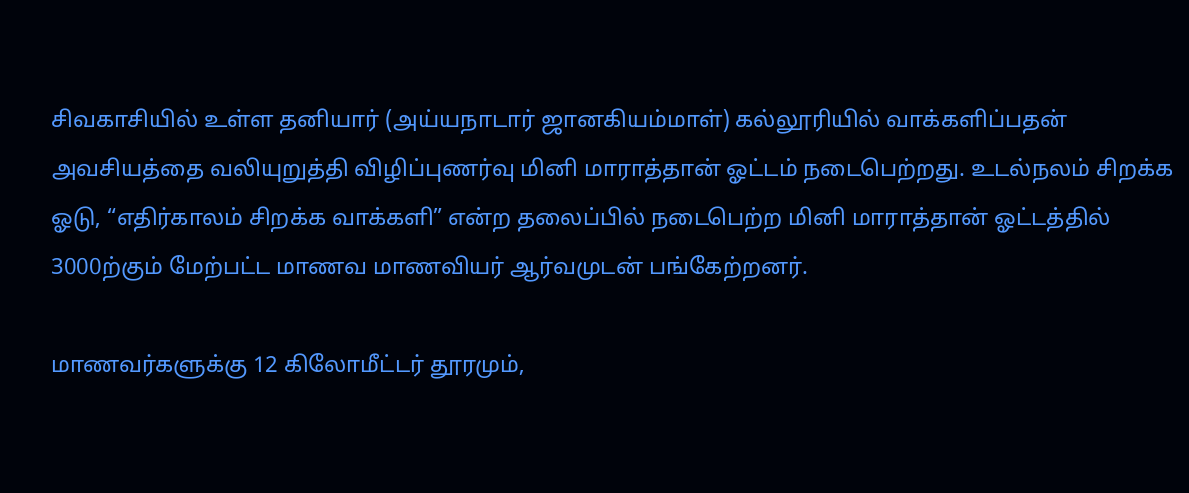சிவகாசியில் உள்ள தனியார் (அய்யநாடார் ஜானகியம்மாள்) கல்லூரியில் வாக்களிப்பதன் அவசியத்தை வலியுறுத்தி விழிப்புணர்வு மினி மாராத்தான் ஓட்டம் நடைபெற்றது. உடல்நலம் சிறக்க ஓடு, “எதிர்காலம் சிறக்க வாக்களி” என்ற தலைப்பில் நடைபெற்ற மினி மாராத்தான் ஓட்டத்தில் 3000ற்கும் மேற்பட்ட மாணவ மாணவியர் ஆர்வமுடன் பங்கேற்றனர்.

மாணவர்களுக்கு 12 கிலோமீட்டர் தூரமும்,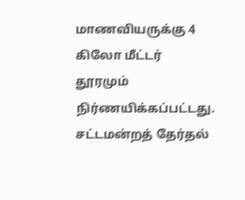மாணவியருக்கு 4 கிலோ மீட்டர் தூரமும் நிர்ணயிக்கப்பட்டது. சட்டமன்றத் தேர்தல்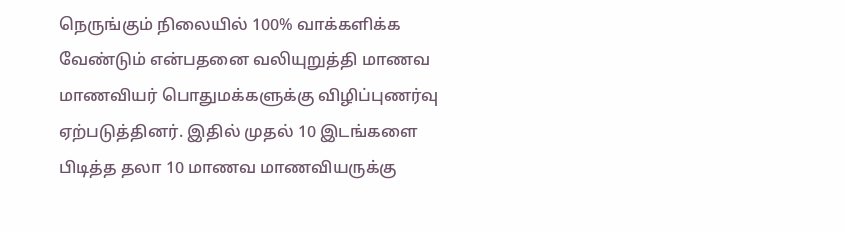நெருங்கும் நிலையில் 100% வாக்களிக்க வேண்டும் என்பதனை வலியுறுத்தி மாணவ மாணவியர் பொதுமக்களுக்கு விழிப்புணர்வு ஏற்படுத்தினர். இதில் முதல் 10 இடங்களை பிடித்த தலா 10 மாணவ மாணவியருக்கு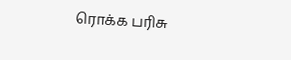ரொக்க பரிசு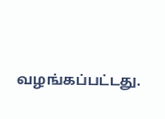வழங்கப்பட்டது.